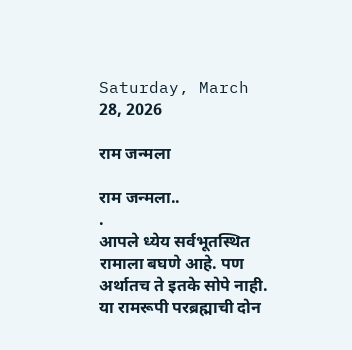Saturday, March 28, 2026

राम जन्मला

राम जन्मला..
.
आपले ध्येय सर्वभूतस्थित रामाला बघणे आहे. पण अर्थातच ते इतके सोपे नाही. या रामरूपी परब्रह्माची दोन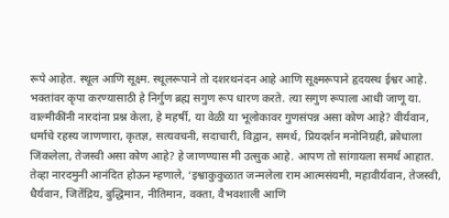रूपे आहेत. स्थूल आणि सूक्ष्म. स्थूलरूपाने तो दशरथनंदन आहे आणि सूक्ष्मरूपाने हृदयस्थ ईश्वर आहे. भक्तांवर कृपा करण्यासाठी हे निर्गुण ब्रह्म सगुण रूप धारण करते. त्या सगुण रूपाला आधी जाणू या.
वाल्मीकींनी नारदांना प्रश्न केला, हे महर्षी, या वेळी या भूलोकावर गुणसंपन्न असा कोण आहे? वीर्यवान, धर्माचे रहस्य जाणणारा, कृतज्ञ, सत्यवचनी, सदाचारी, विद्वान, समर्थ, प्रियदर्शन मनोनिग्रही, क्रोधाला जिंकलेला, तेजस्वी असा कोण आहे? हे जाणण्यास मी उत्सुक आहे. आपण तो सांगायला समर्थ आहात. तेव्हा नारदमुनी आनंदित होऊन म्हणाले, ‘इश्वाकुकुळात जन्मलेला राम आत्मसंयमी, महावीर्यवान, तेजस्वी, धैर्यवान, जितेंद्रिय, बुद्धिमान, नीतिमान, वक्ता, वैभवशाली आणि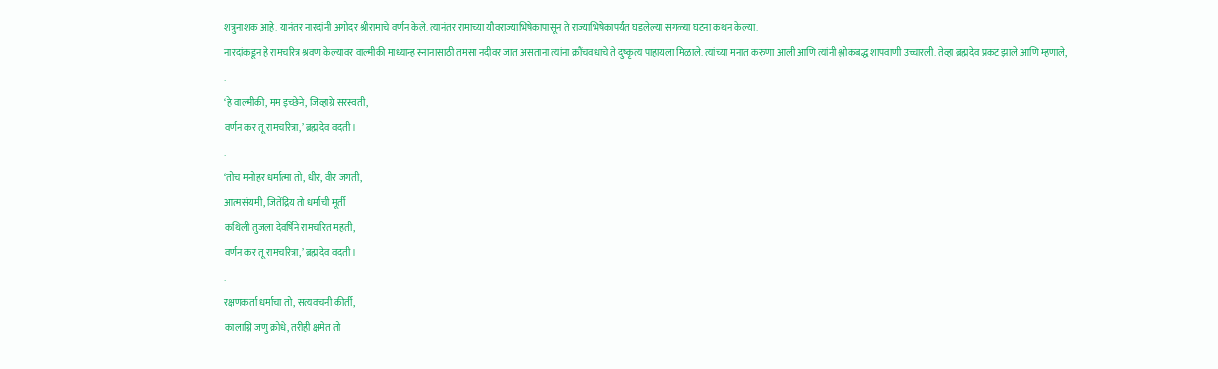शत्रुनाशक आहे. यानंतर नारदांनी अगोदर श्रीरामाचे वर्णन केले. त्यानंतर रामाच्या यौवराज्याभिषेकापासून ते राज्याभिषेकापर्यंत घडलेल्या सगळ्या घटना कथन केल्या.
नारदांकडून हे रामचरित्र श्रवण केल्यावर वाल्मीकी माध्यान्ह स्नानासाठी तमसा नदीवर जात असताना त्यांना क्रौंचवधाचे ते दुष्कृत्य पाहायला मिळाले. त्यांच्या मनात करुणा आली आणि त्यांनी श्लोकबद्ध शापवाणी उच्चारली. तेव्हा ब्रह्मदेव प्रकट झाले आणि म्हणाले,
.
‘हे वाल्मीकी, मम इच्छेने, जिव्हाग्रे सरस्वती,
वर्णन कर तू रामचरित्रा,’ ब्रह्मदेव वदती।
.
‘तोच मनोहर धर्मात्मा तो, धीर, वीर जगती,
आत्मसंयमी, जितेंद्रिय तो धर्माची मूर्ती
कथिली तुजला देवर्षिने रामचरित महती,
वर्णन कर तू रामचरित्रा,’ ब्रह्मदेव वदती।
.
रक्षणकर्ता धर्माचा तो, सत्यवचनी कीर्ती,
कालाग्नि जणु क्रोधे, तरीही क्षमेत तो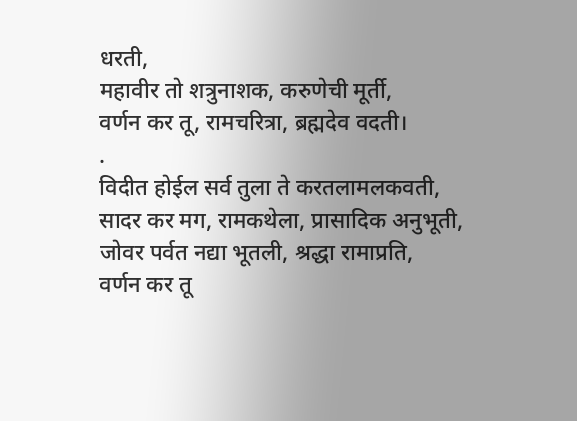धरती,
महावीर तो शत्रुनाशक, करुणेची मूर्ती,
वर्णन कर तू, रामचरित्रा, ब्रह्मदेव वदती।
.
विदीत होईल सर्व तुला ते करतलामलकवती,
सादर कर मग, रामकथेला, प्रासादिक अनुभूती,
जोवर पर्वत नद्या भूतली, श्रद्धा रामाप्रति,
वर्णन कर तू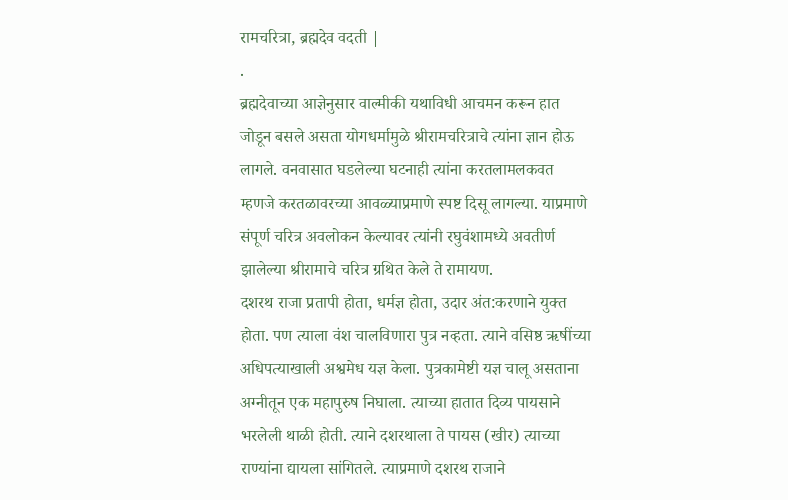रामचरित्रा, ब्रह्मदेव वदती |
.
ब्रह्मदेवाच्या आज्ञेनुसार वाल्मीकी यथाविधी आचमन करून हात जोडून बसले असता योगधर्मामुळे श्रीरामचरित्राचे त्यांना ज्ञान होऊ लागले. वनवासात घडलेल्या घटनाही त्यांना करतलामलकवत म्हणजे करतळावरच्या आवळ्याप्रमाणे स्पष्ट दिसू लागल्या. याप्रमाणे संपूर्ण चरित्र अवलोकन केल्यावर त्यांनी रघुवंशामध्ये अवतीर्ण झालेल्या श्रीरामाचे चरित्र ग्रथित केले ते रामायण.
दशरथ राजा प्रतापी होता, धर्मज्ञ होता, उदार अंत:करणाने युक्त होता. पण त्याला वंश चालविणारा पुत्र नव्हता. त्याने वसिष्ठ ऋषींच्या अधिपत्याखाली अश्वमेध यज्ञ केला. पुत्रकामेष्टी यज्ञ चालू असताना अग्नीतून एक महापुरुष निघाला. त्याच्या हातात दिव्य पायसाने भरलेली थाळी होती. त्याने दशरथाला ते पायस (खीर) त्याच्या राण्यांना द्यायला सांगितले. त्याप्रमाणे दशरथ राजाने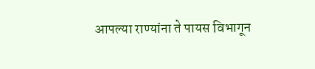आपल्या राण्यांना ते पायस विभागून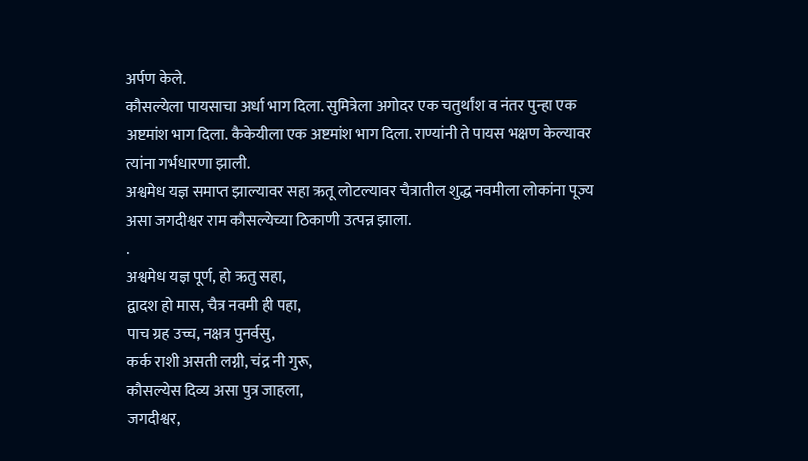अर्पण केले.
कौसल्येला पायसाचा अर्धा भाग दिला. सुमित्रेला अगोदर एक चतुर्थांश व नंतर पुन्हा एक अष्टमांश भाग दिला. कैकेयीला एक अष्टमांश भाग दिला. राण्यांनी ते पायस भक्षण केल्यावर त्यांना गर्भधारणा झाली.
अश्वमेध यज्ञ समाप्त झाल्यावर सहा ऋतू लोटल्यावर चैत्रातील शुद्ध नवमीला लोकांना पूज्य असा जगदीश्वर राम कौसल्येच्या ठिकाणी उत्पन्न झाला.
.
अश्वमेध यज्ञ पूर्ण, हो ऋतु सहा,
द्वादश हो मास, चैत्र नवमी ही पहा,
पाच ग्रह उच्च, नक्षत्र पुनर्वसु,
कर्क राशी असती लग्नी, चंद्र नी गुरू,
कौसल्येस दिव्य असा पुत्र जाहला,
जगदीश्वर,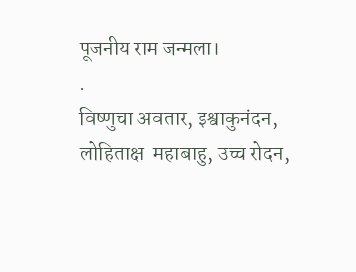पूजनीय राम जन्मला।
.
विष्णुचा अवतार, इश्वाकुनंदन,
लोहिताक्ष  महाबाहु, उच्च रोदन,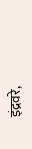इंद्रवरे,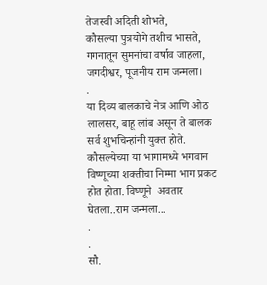तेजस्वी अदिती शोभते,
कौसल्या पुत्रयोगे तशीच भासते,
गगनातून सुमनांचा वर्षाव जाहला,
जगदीश्वर, पूजनीय राम जन्मला।
.
या दिव्य बालकाचे नेत्र आणि ओठ लालसर, बाहू लांब असून ते बालक सर्व शुभचिन्हांनी युक्त होते. कौसल्येच्या या भागामध्ये भगवान विष्णूच्या शक्तीचा निम्मा भाग प्रकट होत होता. विष्णूने  अवतार घेतला..राम जन्मला...
.
.
सौ.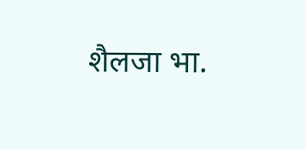शैलजा भा.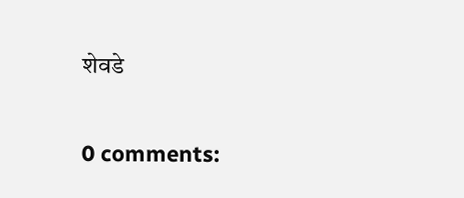शेवडे

0 comments: